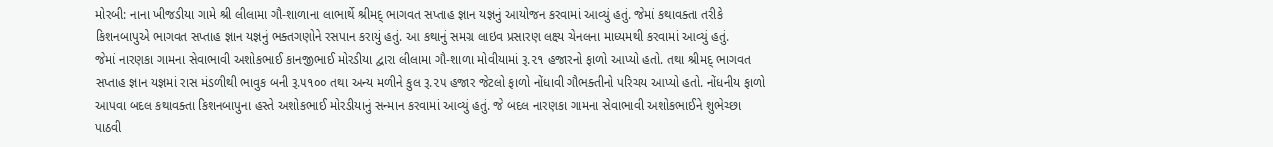મોરબી: નાના ખીજડીયા ગામે શ્રી લીલામા ગૌ-શાળાના લાભાર્થે શ્રીમદ્ ભાગવત સપ્તાહ જ્ઞાન યજ્ઞનું આયોજન કરવામાં આવ્યું હતું. જેમાં કથાવક્તા તરીકે કિશનબાપુએ ભાગવત સપ્તાહ જ્ઞાન યજ્ઞનું ભક્તગણોને રસપાન કરાયું હતું. આ કથાનું સમગ્ર લાઇવ પ્રસારણ લક્ષ્ય ચેનલના માધ્યમથી કરવામાં આવ્યું હતું.
જેમાં નારણકા ગામના સેવાભાવી અશોકભાઈ કાનજીભાઈ મોરડીયા દ્વારા લીલામા ગૌ-શાળા મોવીયામાં રૂ.૨૧ હજારનો ફાળો આપ્યો હતો. તથા શ્રીમદ્ ભાગવત સપ્તાહ જ્ઞાન યજ્ઞમાં રાસ મંડળીથી ભાવુક બની રૂ.૫૧૦૦ તથા અન્ય મળીને કુલ રૂ.૨૫ હજાર જેટલો ફાળો નોંધાવી ગૌભક્તીનો પરિચય આપ્યો હતો. નોંધનીય ફાળો આપવા બદલ કથાવક્તા કિશનબાપુના હસ્તે અશોકભાઈ મોરડીયાનું સન્માન કરવામાં આવ્યું હતું. જે બદલ નારણકા ગામના સેવાભાવી અશોકભાઈને શુભેચ્છા પાઠવી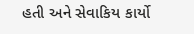હતી અને સેવાકિય કાર્યો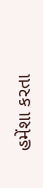હમેંશા કરતા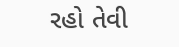રહો તેવી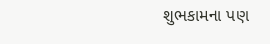શુભકામના પણ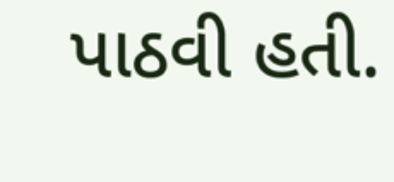પાઠવી હતી.